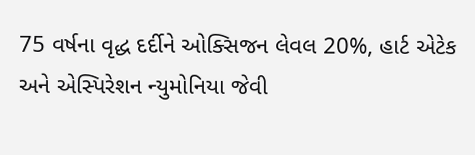75 વર્ષના વૃદ્ધ દર્દીને ઓક્સિજન લેવલ 20%, હાર્ટ એટેક અને એસ્પિરેશન ન્યુમોનિયા જેવી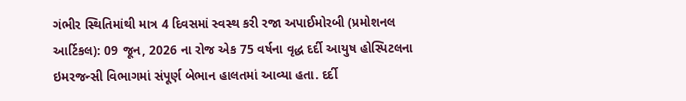ગંભીર સ્થિતિમાંથી માત્ર 4 દિવસમાં સ્વસ્થ કરી રજા અપાઈમોરબી (પ્રમોશનલ આર્ટિકલ): 09 જૂન, 2026 ના રોજ એક 75 વર્ષના વૃદ્ધ દર્દી આયુષ હોસ્પિટલના ઇમરજન્સી વિભાગમાં સંપૂર્ણ બેભાન હાલતમાં આવ્યા હતા. દર્દી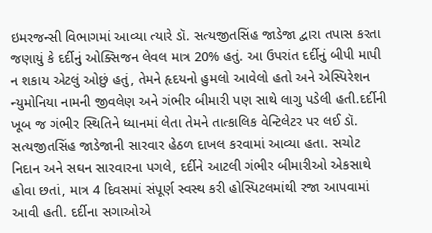ઇમરજન્સી વિભાગમાં આવ્યા ત્યારે ડૉ. સત્યજીતસિંહ જાડેજા દ્વારા તપાસ કરતા જણાયું કે દર્દીનું ઓક્સિજન લેવલ માત્ર 20% હતું. આ ઉપરાંત દર્દીનું બીપી માપી ન શકાય એટલું ઓછું હતું, તેમને હૃદયનો હુમલો આવેલો હતો અને એસ્પિરેશન ન્યુમોનિયા નામની જીવલેણ અને ગંભીર બીમારી પણ સાથે લાગુ પડેલી હતી.દર્દીની ખૂબ જ ગંભીર સ્થિતિને ધ્યાનમાં લેતા તેમને તાત્કાલિક વેન્ટિલેટર પર લઈ ડૉ. સત્યજીતસિંહ જાડેજાની સારવાર હેઠળ દાખલ કરવામાં આવ્યા હતા. સચોટ નિદાન અને સઘન સારવારના પગલે, દર્દીને આટલી ગંભીર બીમારીઓ એકસાથે હોવા છતાં, માત્ર 4 દિવસમાં સંપૂર્ણ સ્વસ્થ કરી હોસ્પિટલમાંથી રજા આપવામાં આવી હતી. દર્દીના સગાઓએ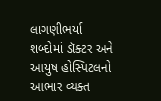લાગણીભર્યા શબ્દોમાં ડૉક્ટર અને આયુષ હોસ્પિટલનો આભાર વ્યક્ત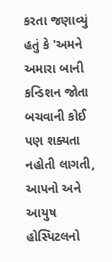કરતા જણાવ્યું હતું કે 'અમને અમારા બાની કન્ડિશન જોતા બચવાની કોઈ પણ શક્યતા નહોતી લાગતી, આપનો અને આયુષ હોસ્પિટલનો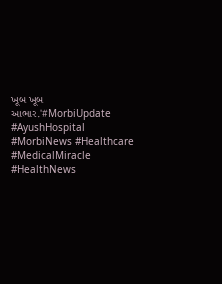ખૂબ ખૂબ આભાર.'#MorbiUpdate #AyushHospital #MorbiNews #Healthcare #MedicalMiracle #HealthNews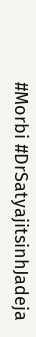#Morbi #DrSatyajitsinhJadeja